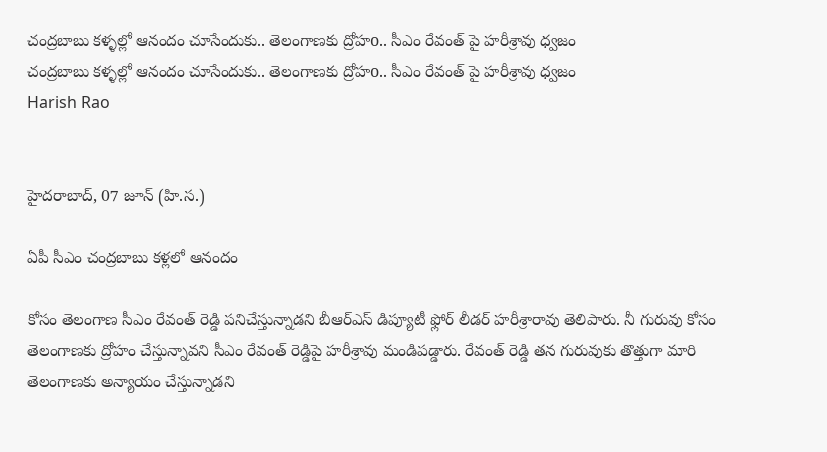చంద్రబాబు కళ్ళల్లో ఆనందం చూసేందుకు.. తెలంగాణకు ద్రోహo.. సీఎం రేవంత్ పై హరీశ్రావు ధ్వజం
చంద్రబాబు కళ్ళల్లో ఆనందం చూసేందుకు.. తెలంగాణకు ద్రోహo.. సీఎం రేవంత్ పై హరీశ్రావు ధ్వజం
Harish Rao


హైదరాబాద్, 07 జూన్ (హి.స.)

ఏపీ సీఎం చంద్రబాబు కళ్లలో ఆనందం

కోసం తెలంగాణ సీఎం రేవంత్ రెడ్డి పనిచేస్తున్నాడని బీఆర్ఎస్ డిప్యూటీ ఫ్లోర్ లీడర్ హరీశ్రారావు తెలిపారు. నీ గురువు కోసం తెలంగాణకు ద్రోహం చేస్తున్నావని సీఎం రేవంత్ రెడ్డిపై హరీశ్రావు మండిపడ్డారు. రేవంత్ రెడ్డి తన గురువుకు తొత్తుగా మారి తెలంగాణకు అన్యాయం చేస్తున్నాడని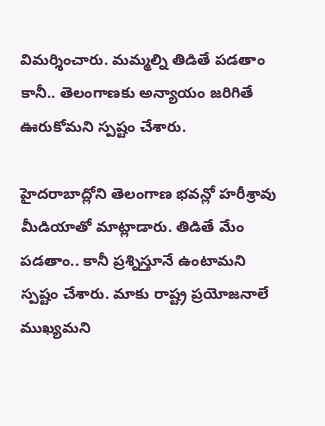విమర్శించారు. మమ్మల్ని తిడితే పడతాం కానీ.. తెలంగాణకు అన్యాయం జరిగితే ఊరుకోమని స్పష్టం చేశారు.

హైదరాబాద్లోని తెలంగాణ భవన్లో హరీశ్రావు మీడియాతో మాట్లాడారు. తిడితే మేం పడతాం.. కానీ ప్రశ్నిస్తూనే ఉంటామని స్పష్టం చేశారు. మాకు రాష్ట్ర ప్రయోజనాలే ముఖ్యమని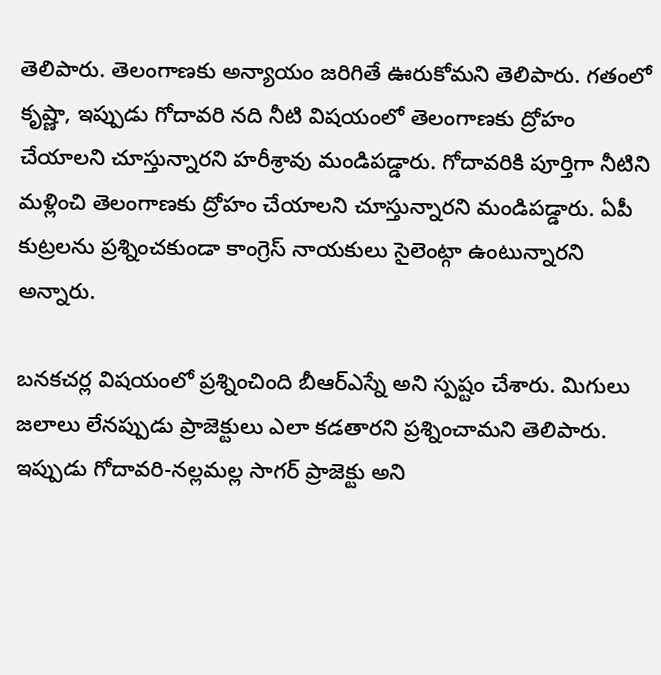తెలిపారు. తెలంగాణకు అన్యాయం జరిగితే ఊరుకోమని తెలిపారు. గతంలో కృష్ణా, ఇప్పుడు గోదావరి నది నీటి విషయంలో తెలంగాణకు ద్రోహం చేయాలని చూస్తున్నారని హరీశ్రావు మండిపడ్డారు. గోదావరికి పూర్తిగా నీటిని మళ్లించి తెలంగాణకు ద్రోహం చేయాలని చూస్తున్నారని మండిపడ్డారు. ఏపీ కుట్రలను ప్రశ్నించకుండా కాంగ్రెస్ నాయకులు సైలెంట్గా ఉంటున్నారని అన్నారు.

బనకచర్ల విషయంలో ప్రశ్నించింది బీఆర్ఎస్నే అని స్పష్టం చేశారు. మిగులు జలాలు లేనప్పుడు ప్రాజెక్టులు ఎలా కడతారని ప్రశ్నించామని తెలిపారు. ఇప్పుడు గోదావరి-నల్లమల్ల సాగర్ ప్రాజెక్టు అని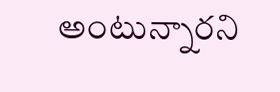అంటున్నారని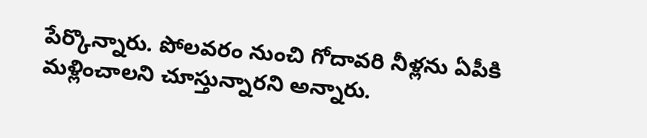పేర్కొన్నారు. పోలవరం నుంచి గోదావరి నీళ్లను ఏపీకి మళ్లించాలని చూస్తున్నారని అన్నారు.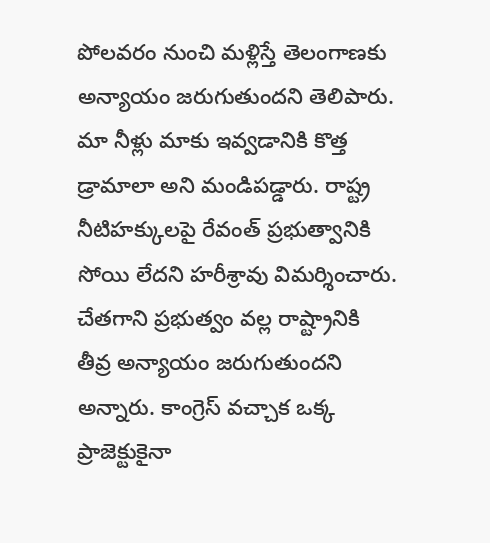పోలవరం నుంచి మళ్లిస్తే తెలంగాణకు అన్యాయం జరుగుతుందని తెలిపారు. మా నీళ్లు మాకు ఇవ్వడానికి కొత్త డ్రామాలా అని మండిపడ్డారు. రాష్ట్ర నీటిహక్కులపై రేవంత్ ప్రభుత్వానికి సోయి లేదని హరీశ్రావు విమర్శించారు. చేతగాని ప్రభుత్వం వల్ల రాష్ట్రానికి తీవ్ర అన్యాయం జరుగుతుందని అన్నారు. కాంగ్రెస్ వచ్చాక ఒక్క ప్రాజెక్టుకైనా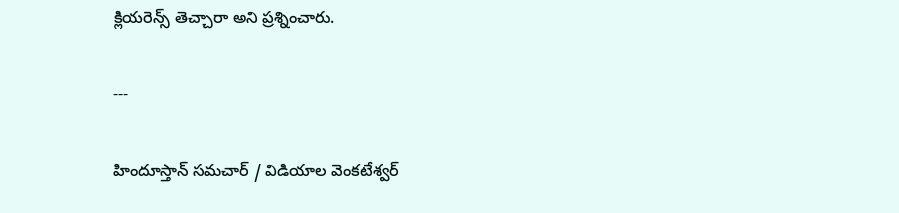క్లియరెన్స్ తెచ్చారా అని ప్రశ్నించారు.

---

హిందూస్తాన్ సమచార్ / విడియాల వెంకటేశ్వర్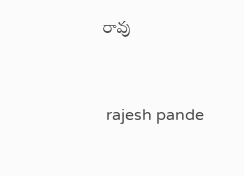రావు


 rajesh pande